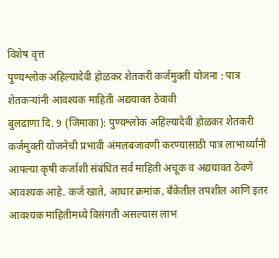विशेष वृत्त
पुण्यश्लोक अहिल्यादेवी होळकर शेतकरी कर्जमुक्ती योजना : पात्र शेतकऱ्यांनी आवश्यक माहिती अद्ययावत ठेवावी
बुलढाणा दि. 9 (जिमाका): पुण्यश्लोक अहिल्यादेवी होळकर शेतकरी कर्जमुक्ती योजनेची प्रभावी अंमलबजावणी करण्यासाठी पात्र लाभार्थ्यांनी आपल्या कृषी कर्जाशी संबंधित सर्व माहिती अचूक व अद्ययावत ठेवणे आवश्यक आहे. कर्ज खाते, आधार क्रमांक, बँकेतील तपशील आणि इतर आवश्यक माहितीमध्ये विसंगती असल्यास लाभ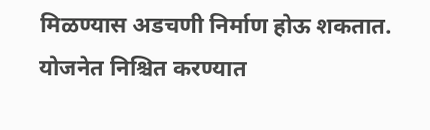मिळण्यास अडचणी निर्माण होऊ शकतात.
योजनेत निश्चित करण्यात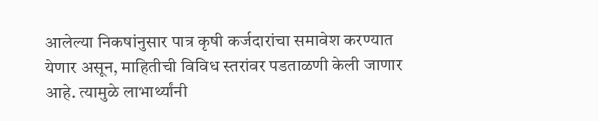आलेल्या निकषांनुसार पात्र कृषी कर्जदारांचा समावेश करण्यात येणार असून, माहितीची विविध स्तरांवर पडताळणी केली जाणार आहे. त्यामुळे लाभार्थ्यांनी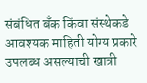संबंधित बँक किंवा संस्थेकडे आवश्यक माहिती योग्य प्रकारे उपलब्ध असल्याची खात्री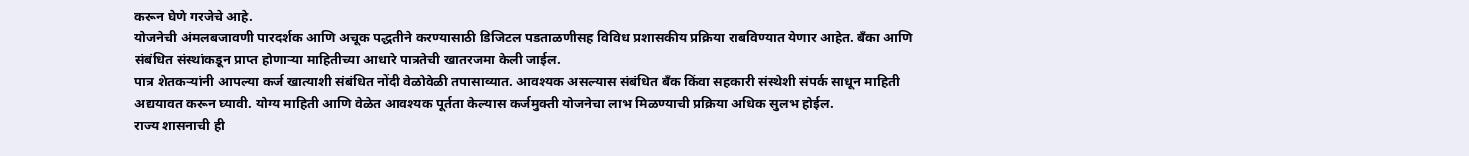करून घेणे गरजेचे आहे.
योजनेची अंमलबजावणी पारदर्शक आणि अचूक पद्धतीने करण्यासाठी डिजिटल पडताळणीसह विविध प्रशासकीय प्रक्रिया राबविण्यात येणार आहेत. बँका आणि संबंधित संस्थांकडून प्राप्त होणाऱ्या माहितीच्या आधारे पात्रतेची खातरजमा केली जाईल.
पात्र शेतकऱ्यांनी आपल्या कर्ज खात्याशी संबंधित नोंदी वेळोवेळी तपासाव्यात. आवश्यक असल्यास संबंधित बँक किंवा सहकारी संस्थेशी संपर्क साधून माहिती अद्ययावत करून घ्यावी. योग्य माहिती आणि वेळेत आवश्यक पूर्तता केल्यास कर्जमुक्ती योजनेचा लाभ मिळण्याची प्रक्रिया अधिक सुलभ होईल.
राज्य शासनाची ही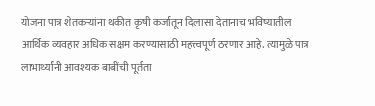योजना पात्र शेतकऱ्यांना थकीत कृषी कर्जातून दिलासा देतानाच भविष्यातील आर्थिक व्यवहार अधिक सक्षम करण्यासाठी महत्त्वपूर्ण ठरणार आहे. त्यामुळे पात्र लाभार्थ्यांनी आवश्यक बाबींची पूर्तता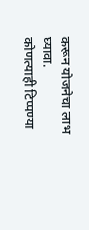करून योजनेचा लाभ घ्यावा.
कोणत्याही टिप्पण्या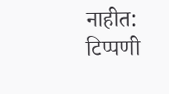नाहीत:
टिप्पणी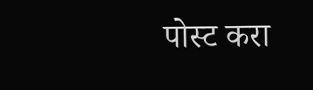पोस्ट करा